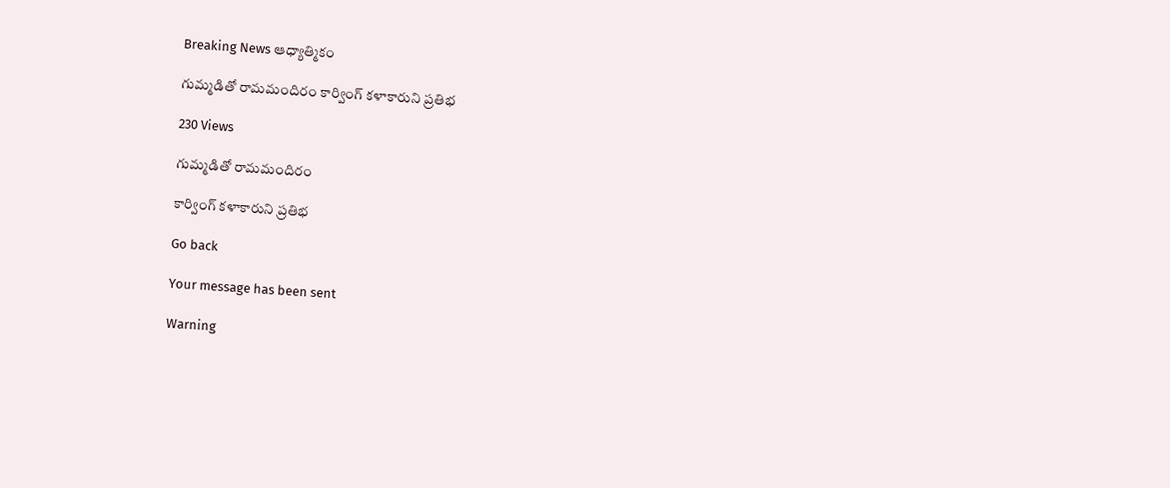Breaking News ఆధ్యాత్మికం

గుమ్మడితో రామమందిరం కార్వింగ్ కళాకారుని ప్రతిభ

230 Views

గుమ్మడితో రామమందిరం

కార్వింగ్ కళాకారుని ప్రతిభ

Go back

Your message has been sent

Warning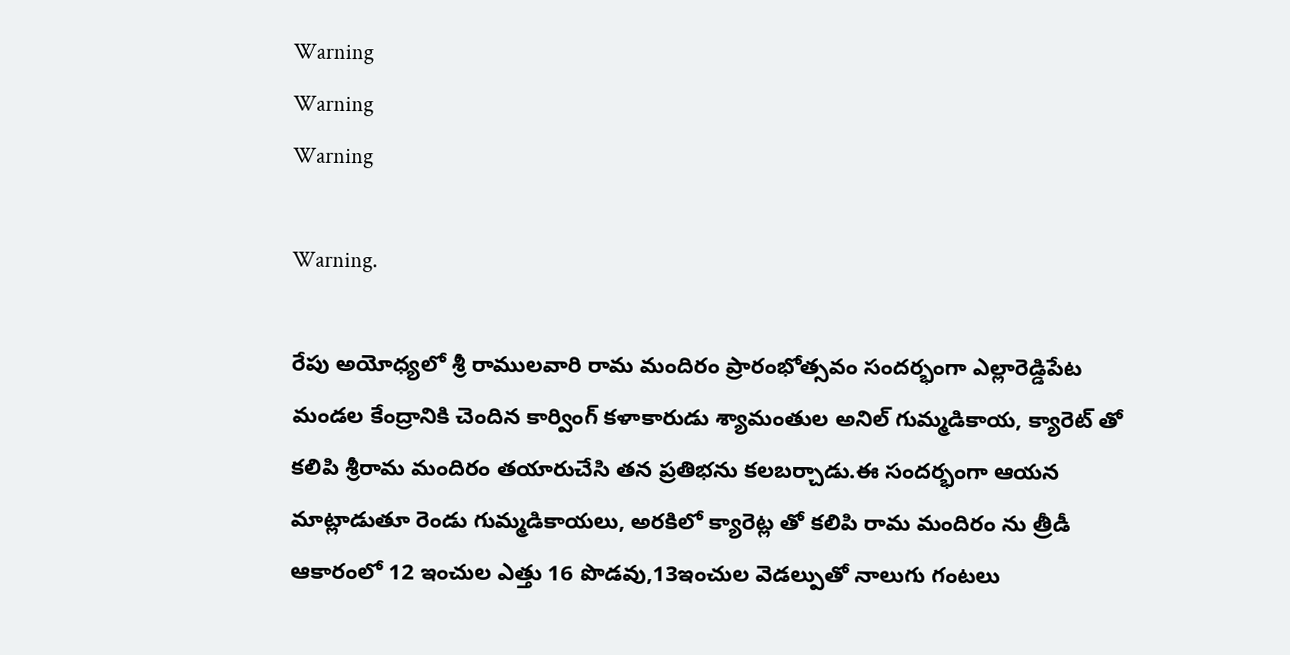Warning
Warning
Warning

Warning.

రేపు అయోధ్యలో శ్రీ రాములవారి రామ మందిరం ప్రారంభోత్సవం సందర్భంగా ఎల్లారెడ్డిపేట మండల కేంద్రానికి చెందిన కార్వింగ్ కళాకారుడు శ్యామంతుల అనిల్ గుమ్మడికాయ, క్యారెట్ తో కలిపి శ్రీరామ మందిరం తయారుచేసి తన ప్రతిభను కలబర్చాడు.ఈ సందర్భంగా ఆయన మాట్లాడుతూ రెండు గుమ్మడికాయలు, అరకిలో క్యారెట్ల తో కలిపి రామ మందిరం ను త్రీడీ ఆకారంలో 12 ఇంచుల ఎత్తు 16 పొడవు,13ఇంచుల వెడల్పుతో నాలుగు గంటలు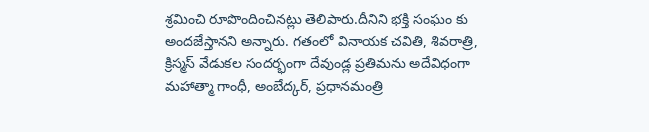శ్రమించి రూపొందించినట్లు తెలిపారు.దీనిని భక్తి సంఘం కు అందజేస్తానని అన్నారు. గతంలో వినాయక చవితి, శివరాత్రి, క్రిస్మస్ వేడుకల సందర్భంగా దేవుండ్ల ప్రతిమను అదేవిధంగా మహాత్మా గాంధీ, అంబేద్కర్, ప్రధానమంత్రి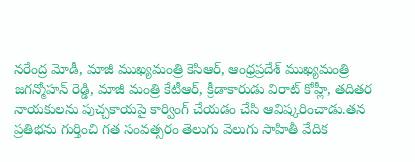నరేంద్ర మోడీ, మాజీ ముఖ్యమంత్రి కెసిఆర్, ఆంధ్రప్రదేశ్ ముఖ్యమంత్రి జగన్మోహన్ రెడ్డి, మాజీ మంత్రి కేటీఆర్, క్రీడాకారుడు విరాట్ కోహ్లీ, తదితర నాయకులను పుచ్చకాయపై కార్వింగ్ చేయడం చేసి ఆవిష్కరించాడు.తన ప్రతిభను గుర్తించి గత సంవత్సరం తెలుగు వెలుగు సాహితీ వేదిక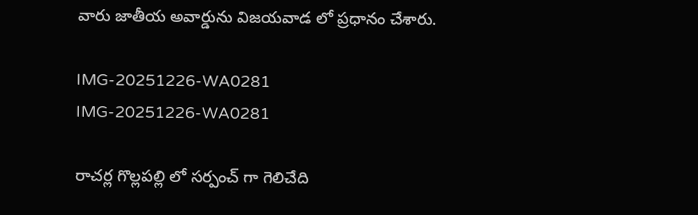వారు జాతీయ అవార్డును విజయవాడ లో ప్రధానం చేశారు.

IMG-20251226-WA0281
IMG-20251226-WA0281

రాచర్ల గొల్లపల్లి లో సర్పంచ్ గా గెలిచేది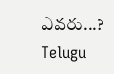ఎవరు...?
Telugu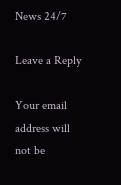News 24/7

Leave a Reply

Your email address will not be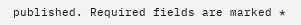published. Required fields are marked *